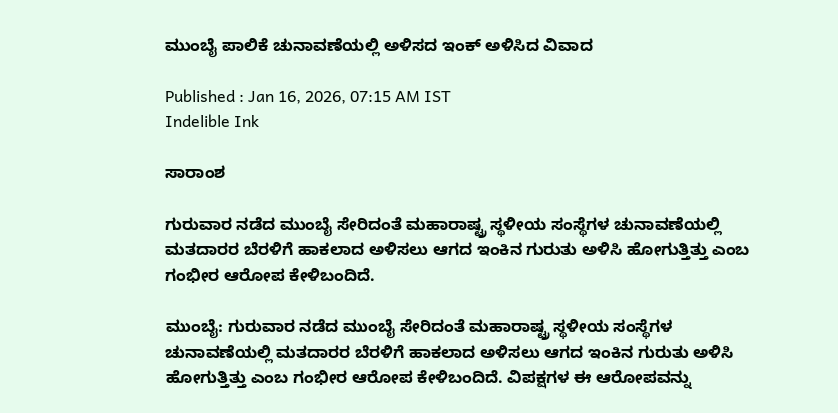ಮುಂಬೈ ಪಾಲಿಕೆ ಚುನಾವಣೆಯಲ್ಲಿ ಅಳಿಸದ ಇಂಕ್‌ ಅಳಿಸಿದ ವಿವಾದ

Published : Jan 16, 2026, 07:15 AM IST
Indelible Ink

ಸಾರಾಂಶ

ಗುರುವಾರ ನಡೆದ ಮುಂಬೈ ಸೇರಿದಂತೆ ಮಹಾರಾಷ್ಟ್ರ ಸ್ಥಳೀಯ ಸಂಸ್ಥೆಗಳ ಚುನಾವಣೆಯಲ್ಲಿ ಮತದಾರರ ಬೆರಳಿಗೆ ಹಾಕಲಾದ ಅಳಿಸಲು ಆಗದ ಇಂಕಿನ ಗುರುತು ಅಳಿಸಿ ಹೋಗುತ್ತಿತ್ತು ಎಂಬ ಗಂಭೀರ ಆರೋಪ ಕೇಳಿಬಂದಿದೆ.

ಮುಂಬೈ: ಗುರುವಾರ ನಡೆದ ಮುಂಬೈ ಸೇರಿದಂತೆ ಮಹಾರಾಷ್ಟ್ರ ಸ್ಥಳೀಯ ಸಂಸ್ಥೆಗಳ ಚುನಾವಣೆಯಲ್ಲಿ ಮತದಾರರ ಬೆರಳಿಗೆ ಹಾಕಲಾದ ಅಳಿಸಲು ಆಗದ ಇಂಕಿನ ಗುರುತು ಅಳಿಸಿ ಹೋಗುತ್ತಿತ್ತು ಎಂಬ ಗಂಭೀರ ಆರೋಪ ಕೇಳಿಬಂದಿದೆ. ವಿಪಕ್ಷಗಳ ಈ ಆರೋಪವನ್ನು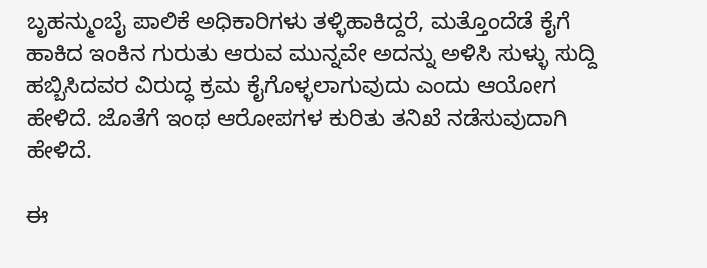ಬೃಹನ್ಮುಂಬೈ ಪಾಲಿಕೆ ಅಧಿಕಾರಿಗಳು ತಳ್ಳಿಹಾಕಿದ್ದರೆ, ಮತ್ತೊಂದೆಡೆ ಕೈಗೆ ಹಾಕಿದ ಇಂಕಿನ ಗುರುತು ಆರುವ ಮುನ್ನವೇ ಅದನ್ನು ಅಳಿಸಿ ಸುಳ್ಳು ಸುದ್ದಿ ಹಬ್ಬಿಸಿದವರ ವಿರುದ್ಧ ಕ್ರಮ ಕೈಗೊಳ್ಳಲಾಗುವುದು ಎಂದು ಆಯೋಗ ಹೇಳಿದೆ. ಜೊತೆಗೆ ಇಂಥ ಆರೋಪಗಳ ಕುರಿತು ತನಿಖೆ ನಡೆಸುವುದಾಗಿ ಹೇಳಿದೆ.

ಈ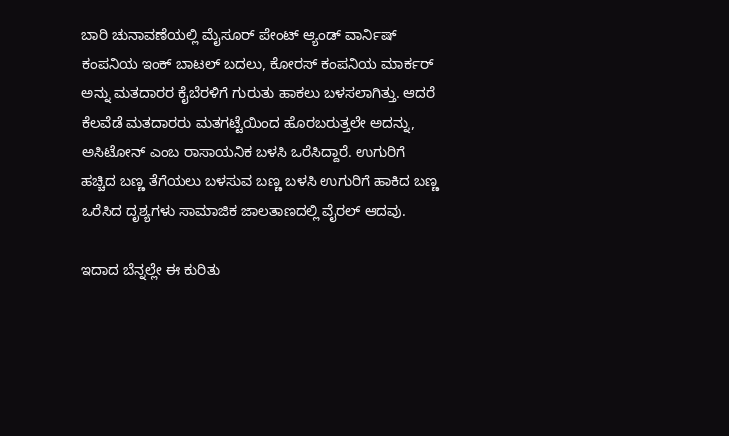ಬಾರಿ ಚುನಾವಣೆಯಲ್ಲಿ ಮೈಸೂರ್‌ ಪೇಂಟ್‌ ಆ್ಯಂಡ್‌ ವಾರ್ನಿಷ್‌ ಕಂಪನಿಯ ಇಂಕ್‌ ಬಾಟಲ್‌ ಬದಲು, ಕೋರಸ್ ಕಂಪನಿಯ ಮಾರ್ಕರ್‌ ಅನ್ನು ಮತದಾರರ ಕೈಬೆರಳಿಗೆ ಗುರುತು ಹಾಕಲು ಬಳಸಲಾಗಿತ್ತು. ಆದರೆ ಕೆಲವೆಡೆ ಮತದಾರರು ಮತಗಟ್ಟೆಯಿಂದ ಹೊರಬರುತ್ತಲೇ ಅದನ್ನು, ಅಸಿಟೋನ್‌ ಎಂಬ ರಾಸಾಯನಿಕ ಬಳಸಿ ಒರೆಸಿದ್ದಾರೆ. ಉಗುರಿಗೆ ಹಚ್ಚಿದ ಬಣ್ಣ ತೆಗೆಯಲು ಬಳಸುವ ಬಣ್ಣ ಬಳಸಿ ಉಗುರಿಗೆ ಹಾಕಿದ ಬಣ್ಣ ಒರೆಸಿದ ದೃಶ್ಯಗಳು ಸಾಮಾಜಿಕ ಜಾಲತಾಣದಲ್ಲಿ ವೈರಲ್‌ ಆದವು.

ಇದಾದ ಬೆನ್ನಲ್ಲೇ ಈ ಕುರಿತು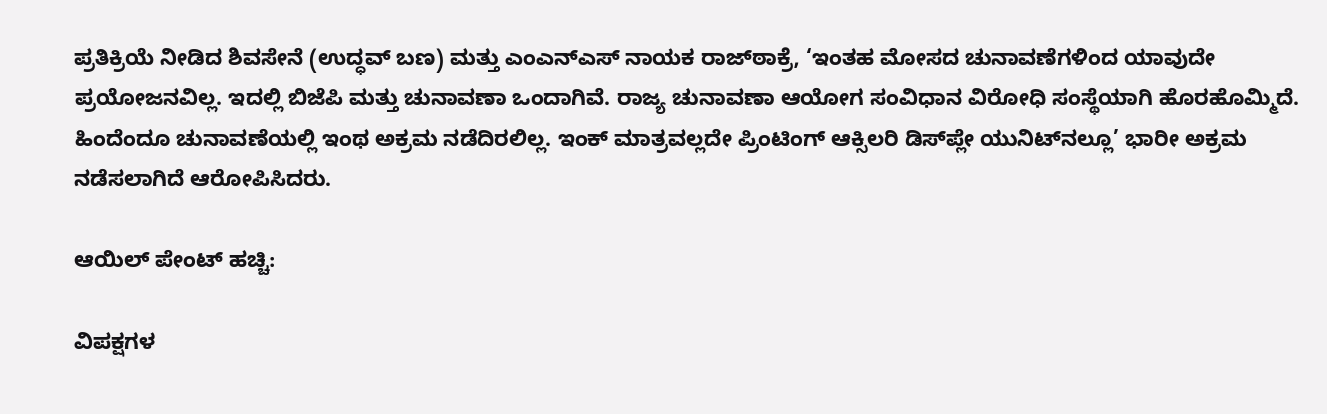ಪ್ರತಿಕ್ರಿಯೆ ನೀಡಿದ ಶಿವಸೇನೆ (ಉದ್ಧವ್‌ ಬಣ) ಮತ್ತು ಎಂಎನ್‌ಎಸ್‌ ನಾಯಕ ರಾಜ್‌ಠಾಕ್ರೆ, ‘ಇಂತಹ ಮೋಸದ ಚುನಾವಣೆಗಳಿಂದ ಯಾವುದೇ ಪ್ರಯೋಜನವಿಲ್ಲ. ಇದಲ್ಲಿ ಬಿಜೆಪಿ ಮತ್ತು ಚುನಾವಣಾ ಒಂದಾಗಿವೆ. ರಾಜ್ಯ ಚುನಾವಣಾ ಆಯೋಗ ಸಂವಿಧಾನ ವಿರೋಧಿ ಸಂಸ್ಥೆಯಾಗಿ ಹೊರಹೊಮ್ಮಿದೆ. ಹಿಂದೆಂದೂ ಚುನಾವಣೆಯಲ್ಲಿ ಇಂಥ ಅಕ್ರಮ ನಡೆದಿರಲಿಲ್ಲ. ಇಂಕ್ ಮಾತ್ರವಲ್ಲದೇ ಪ್ರಿಂಟಿಂಗ್‌ ಆಕ್ಸಿಲರಿ ಡಿಸ್‌ಪ್ಲೇ ಯುನಿಟ್‌ನಲ್ಲೂ’ ಭಾರೀ ಅಕ್ರಮ ನಡೆಸಲಾಗಿದೆ ಆರೋಪಿಸಿದರು.

ಆಯಿಲ್‌ ಪೇಂಟ್‌ ಹಚ್ಚಿ:

ವಿಪಕ್ಷಗಳ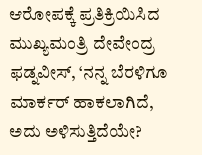ಆರೋಪಕ್ಕೆ ಪ್ರತಿಕ್ರಿಯಿಸಿದ ಮುಖ್ಯಮಂತ್ರಿ ದೇವೇಂದ್ರ ಫಡ್ನವೀಸ್‌, ‘ನನ್ನ ಬೆರಳಿಗೂ ಮಾರ್ಕರ್ ಹಾಕಲಾಗಿದೆ, ಅದು ಅಳಿಸುತ್ತಿದೆಯೇ?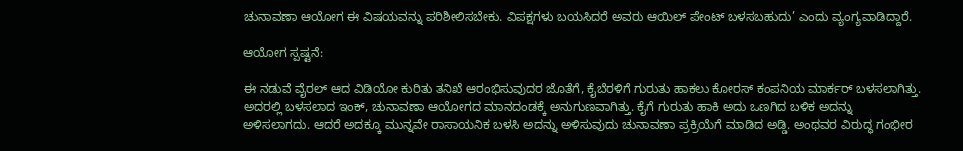ಚುನಾವಣಾ ಆಯೋಗ ಈ ವಿಷಯವನ್ನು ಪರಿಶೀಲಿಸಬೇಕು. ವಿಪಕ್ಷಗಳು ಬಯಸಿದರೆ ಅವರು ಆಯಿಲ್‌ ಪೇಂಟ್‌ ಬಳಸಬಹುದು’ ಎಂದು ವ್ಯಂಗ್ಯವಾಡಿದ್ದಾರೆ.

ಆಯೋಗ ಸ್ಪಷ್ಟನೆ:

ಈ ನಡುವೆ ವೈರಲ್‌ ಆದ ವಿಡಿಯೋ ಕುರಿತು ತನಿಖೆ ಆರಂಭಿಸುವುದರ ಜೊತೆಗೆ, ಕೈಬೆರಳಿಗೆ ಗುರುತು ಹಾಕಲು ಕೋರಸ್‌ ಕಂಪನಿಯ ಮಾರ್ಕರ್‌ ಬಳಸಲಾಗಿತ್ತು. ಅದರಲ್ಲಿ ಬಳಸಲಾದ ಇಂಕ್‌, ಚುನಾವಣಾ ಆಯೋಗದ ಮಾನದಂಡಕ್ಕೆ ಅನುಗುಣವಾಗಿತ್ತು. ಕೈಗೆ ಗುರುತು ಹಾಕಿ ಅದು ಒಣಗಿದ ಬಳಿಕ ಅದನ್ನು ಅಳಿಸಲಾಗದು. ಆದರೆ ಅದಕ್ಕೂ ಮುನ್ನವೇ ರಾಸಾಯನಿಕ ಬಳಸಿ ಅದನ್ನು ಅಳಿಸುವುದು ಚುನಾವಣಾ ಪ್ರಕ್ರಿಯೆಗೆ ಮಾಡಿದ ಅಡ್ಡಿ. ಅಂಥವರ ವಿರುದ್ಧ ಗಂಭೀರ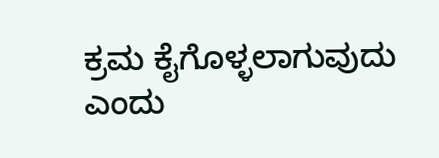ಕ್ರಮ ಕೈಗೊಳ್ಳಲಾಗುವುದು ಎಂದು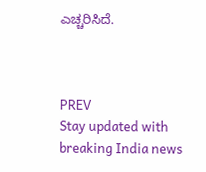ಎಚ್ಚರಿಸಿದೆ.



PREV
Stay updated with breaking India news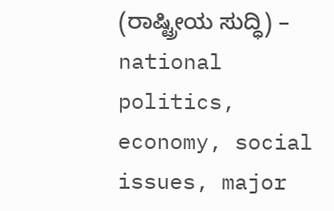(ರಾಷ್ಟ್ರೀಯ ಸುದ್ಧಿ) – national politics, economy, social issues, major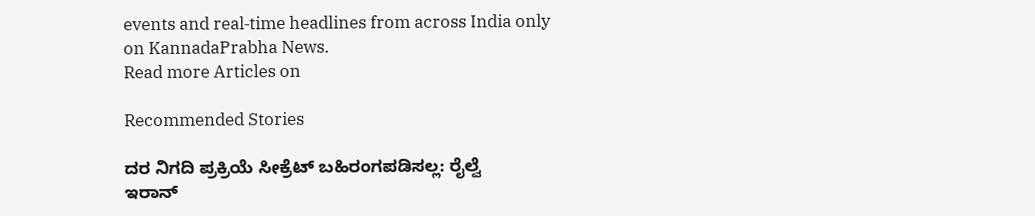events and real‑time headlines from across India only on KannadaPrabha News.
Read more Articles on

Recommended Stories

ದರ ನಿಗದಿ ಪ್ರಕ್ರಿಯೆ ಸೀಕ್ರೆಟ್‌ ಬಹಿರಂಗಪಡಿಸಲ್ಲ: ರೈಲ್ವೆ
ಇರಾನ್‌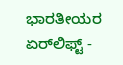ಭಾರತೀಯರ ಏರ್‌ಲಿಫ್ಟ್‌ -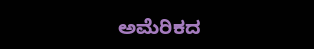ಅಮೆರಿಕದ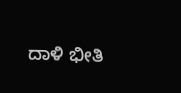ದಾಳಿ ಭೀತಿ